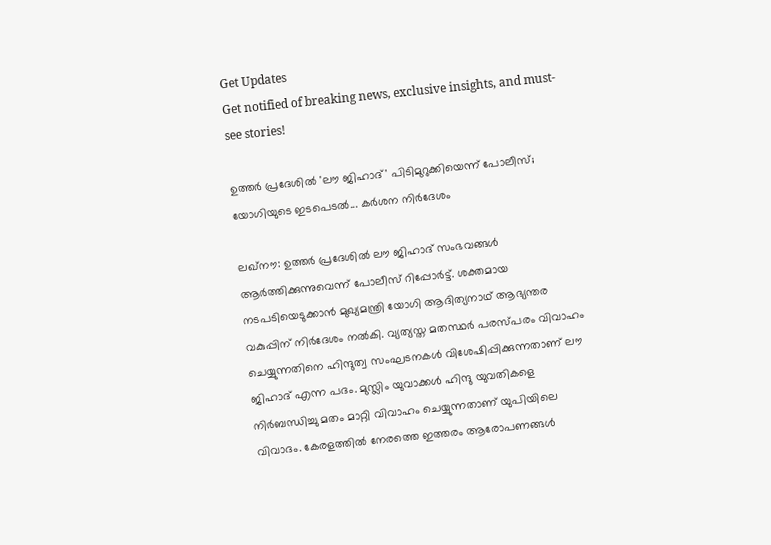Get Updates
Get notified of breaking news, exclusive insights, and must-see stories!

ഉത്തര്‍ പ്രദേശില്‍ 'ലൗ ജിഹാദ്' പിടിമുറുക്കിയെന്ന് പോലീസ്; യോഗിയുടെ ഇടപെടല്‍... കര്‍ശന നിര്‍ദേശം

ലഖ്‌നൗ: ഉത്തര്‍ പ്രദേശില്‍ ലൗ ജിഹാദ് സംഭവങ്ങള്‍ ആര്‍ത്തിക്കുന്നുവെന്ന് പോലീസ് റിപ്പോര്‍ട്ട്. ശക്തമായ നടപടിയെടുക്കാന്‍ മുഖ്യമന്ത്രി യോഗി ആദിത്യനാഥ് ആഭ്യന്തര വകുപ്പിന് നിര്‍ദേശം നല്‍കി. വ്യത്യസ്ത മതസ്ഥര്‍ പരസ്പരം വിവാഹം ചെയ്യുന്നതിനെ ഹിന്ദുത്വ സംഘടനകള്‍ വിശേഷിപ്പിക്കുന്നതാണ് ലൗ ജിഹാദ് എന്ന പദം. മുസ്ലിം യുവാക്കള്‍ ഹിന്ദു യുവതികളെ നിര്‍ബന്ധിച്ചു മതം മാറ്റി വിവാഹം ചെയ്യുന്നതാണ് യുപിയിലെ വിവാദം. കേരളത്തില്‍ നേരത്തെ ഇത്തരം ആരോപണങ്ങള്‍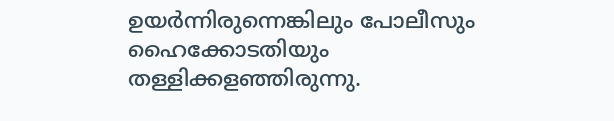ഉയര്‍ന്നിരുന്നെങ്കിലും പോലീസും ഹൈക്കോടതിയും തള്ളിക്കളഞ്ഞിരുന്നു.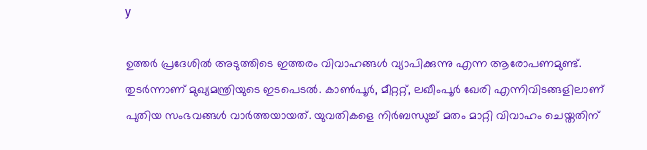y

ഉത്തര്‍ പ്രദേശില്‍ അടുത്തിടെ ഇത്തരം വിവാഹങ്ങള്‍ വ്യാപിക്കുന്നു എന്ന ആരോപണമുണ്ട്. തുടര്‍ന്നാണ് മുഖ്യമന്ത്രിയുടെ ഇടപെടല്‍. കാണ്‍പൂര്‍, മീറ്ററ്റ്, ലഖീംപൂര്‍ ഖേരി എന്നിവിടങ്ങളിലാണ് പുതിയ സംഭവങ്ങള്‍ വാര്‍ത്തയായത്. യുവതികളെ നിര്‍ബന്ധുച്ച് മതം മാറ്റി വിവാഹം ചെയ്തതിന്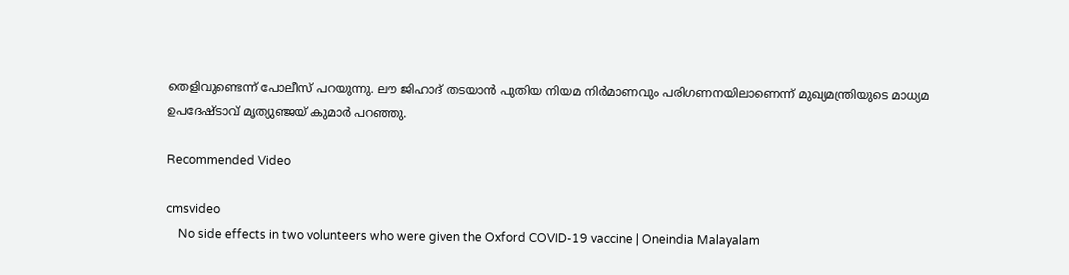തെളിവുണ്ടെന്ന് പോലീസ് പറയുന്നു. ലൗ ജിഹാദ് തടയാന്‍ പുതിയ നിയമ നിര്‍മാണവും പരിഗണനയിലാണെന്ന് മുഖ്യമന്ത്രിയുടെ മാധ്യമ ഉപദേഷ്ടാവ് മൃത്യുഞ്ജയ് കുമാര്‍ പറഞ്ഞു.

Recommended Video

cmsvideo
    No side effects in two volunteers who were given the Oxford COVID-19 vaccine | Oneindia Malayalam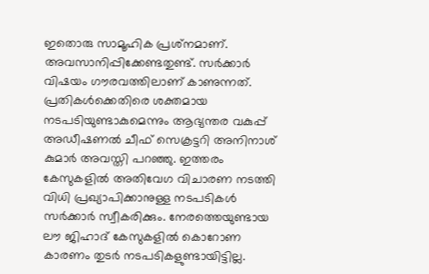ഇതൊരു സാമൂഹിക പ്രശ്‌നമാണ്. അവസാനിപ്പിക്കേണ്ടതുണ്ട്. സര്‍ക്കാര്‍ വിഷയം ഗൗരവത്തിലാണ് കാണുന്നത്. പ്രതികള്‍ക്കെതിരെ ശക്തമായ നടപടിയുണ്ടാകുമെന്നും ആഭ്യന്തര വകുപ്പ് അഡീഷണല്‍ ചീഫ് സെക്രട്ടറി അനിനാശ് കുമാര്‍ അവസ്തി പറഞ്ഞു. ഇത്തരം കേസുകളില്‍ അതിവേഗ വിചാരണ നടത്തി വിധി പ്രഖ്യാപിക്കാനുള്ള നടപടികള്‍ സര്‍ക്കാര്‍ സ്വീകരിക്കും. നേരത്തെയുണ്ടായ ലൗ ജിഹാദ് കേസുകളില്‍ കൊറോണ കാരണം തുടര്‍ നടപടികളുണ്ടായിട്ടില്ല.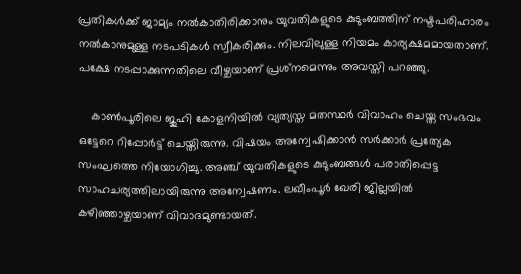പ്രതികള്‍ക്ക് ജാമ്യം നല്‍കാതിരിക്കാനും യുവതികളുടെ കുടുംബത്തിന് നഷ്ടപരിഹാരം നല്‍കാനുമുള്ള നടപടികള്‍ സ്വീകരിക്കും. നിലവിലുള്ള നിയമം കാര്യക്ഷമമായതാണ്. പക്ഷേ നടപ്പാക്കുന്നതിലെ വീഴ്ചയാണ് പ്രശ്‌നമെന്നും അവസ്തി പറഞ്ഞു.

    കാണ്‍പൂരിലെ ജുഹി കോളനിയില്‍ വ്യത്യസ്ത മതസ്ഥര്‍ വിവാഹം ചെയ്ത സംഭവം ഒട്ടേറെ റിപ്പോര്‍ട്ട് ചെയ്തിരുന്നു. വിഷയം അന്വേഷിക്കാന്‍ സര്‍ക്കാര്‍ പ്രത്യേക സംഘത്തെ നിയോഗിച്ചു. അഞ്ച് യുവതികളുടെ കുടുംബങ്ങള്‍ പരാതിപ്പെട്ട സാഹചര്യത്തിലായിരുന്നു അന്വേഷണം. ലഖീംപൂര്‍ ഖേരി ജില്ലയില്‍ കഴിഞ്ഞാഴ്ചയാണ് വിവാദമുണ്ടായത്.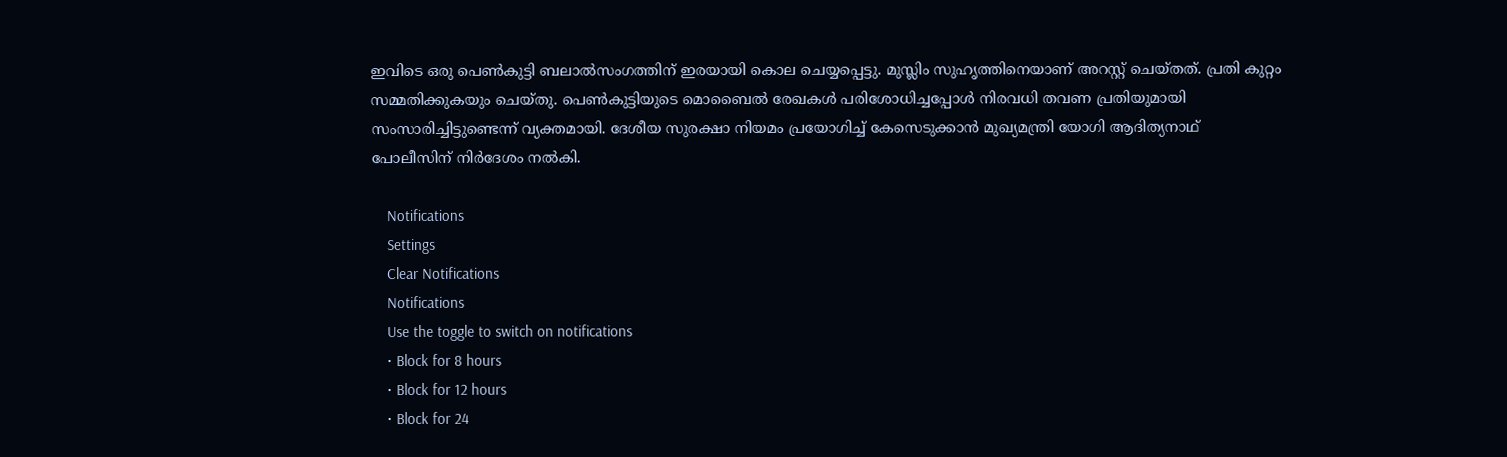ഇവിടെ ഒരു പെണ്‍കുട്ടി ബലാല്‍സംഗത്തിന് ഇരയായി കൊല ചെയ്യപ്പെട്ടു. മുസ്ലിം സുഹൃത്തിനെയാണ് അറസ്റ്റ് ചെയ്തത്. പ്രതി കുറ്റം സമ്മതിക്കുകയും ചെയ്തു. പെണ്‍കുട്ടിയുടെ മൊബൈല്‍ രേഖകള്‍ പരിശോധിച്ചപ്പോള്‍ നിരവധി തവണ പ്രതിയുമായി സംസാരിച്ചിട്ടുണ്ടെന്ന് വ്യക്തമായി. ദേശീയ സുരക്ഷാ നിയമം പ്രയോഗിച്ച് കേസെടുക്കാന്‍ മുഖ്യമന്ത്രി യോഗി ആദിത്യനാഥ് പോലീസിന് നിര്‍ദേശം നല്‍കി.

    Notifications
    Settings
    Clear Notifications
    Notifications
    Use the toggle to switch on notifications
    • Block for 8 hours
    • Block for 12 hours
    • Block for 24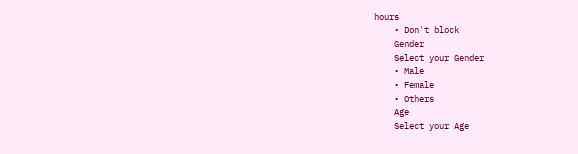hours
    • Don't block
    Gender
    Select your Gender
    • Male
    • Female
    • Others
    Age
    Select your Age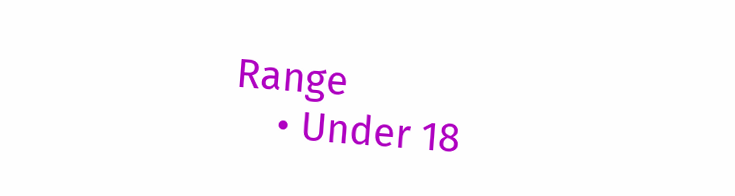Range
    • Under 18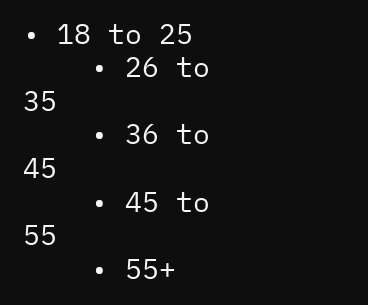• 18 to 25
    • 26 to 35
    • 36 to 45
    • 45 to 55
    • 55+